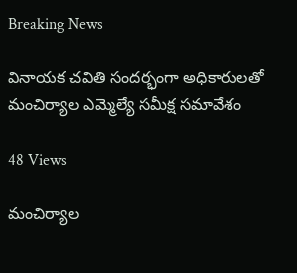Breaking News

వినాయక చవితి సందర్భంగా అధికారులతో మంచిర్యాల ఎమ్మెల్యే సమీక్ష సమావేశం

48 Views

మంచిర్యాల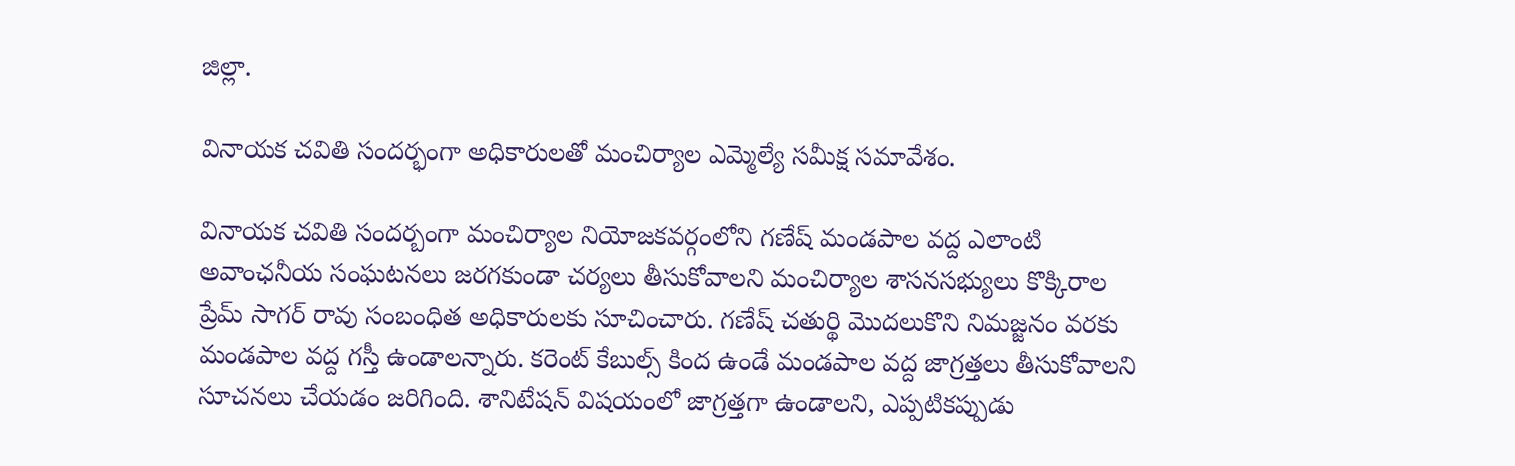జిల్లా.

వినాయక చవితి సందర్భంగా అధికారులతో మంచిర్యాల ఎమ్మెల్యే సమీక్ష సమావేశం.

వినాయక చవితి సందర్బంగా మంచిర్యాల నియోజకవర్గంలోని గణేష్ మండపాల వద్ద ఎలాంటి అవాంఛనీయ సంఘటనలు జరగకుండా చర్యలు తీసుకోవాలని మంచిర్యాల శాసనసభ్యులు కొక్కిరాల ప్రేమ్ సాగర్ రావు సంబంధిత అధికారులకు సూచించారు. గణేష్ చతుర్థి మొదలుకొని నిమజ్జనం వరకు మండపాల వద్ద గస్తీ ఉండాలన్నారు. కరెంట్ కేబుల్స్ కింద ఉండే మండపాల వద్ద జాగ్రత్తలు తీసుకోవాలని సూచనలు చేయడం జరిగింది. శానిటేషన్ విషయంలో జాగ్రత్తగా ఉండాలని, ఎప్పటికప్పుడు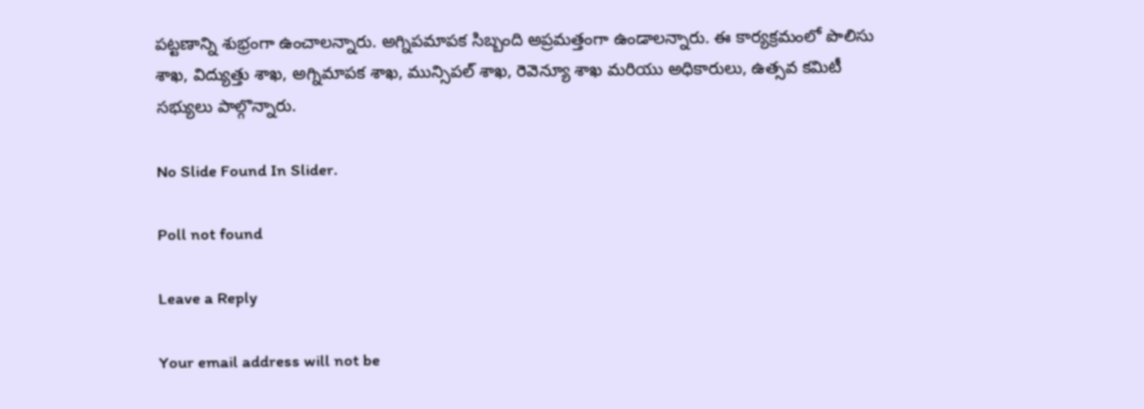పట్టణాన్ని శుభ్రంగా ఉంచాలన్నారు. అగ్నిపమాపక సిబ్బంది అప్రమత్తంగా ఉండాలన్నారు. ఈ కార్యక్రమంలో పొలిసు శాఖ, విద్యుత్తు శాఖ, అగ్నిమాపక శాఖ, మున్సిపల్ శాఖ, రెవెన్యూ శాఖ మరియు అధికారులు, ఉత్సవ కమిటీ సభ్యులు పాల్గొన్నారు.

No Slide Found In Slider.

Poll not found

Leave a Reply

Your email address will not be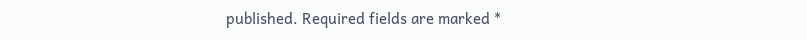published. Required fields are marked *